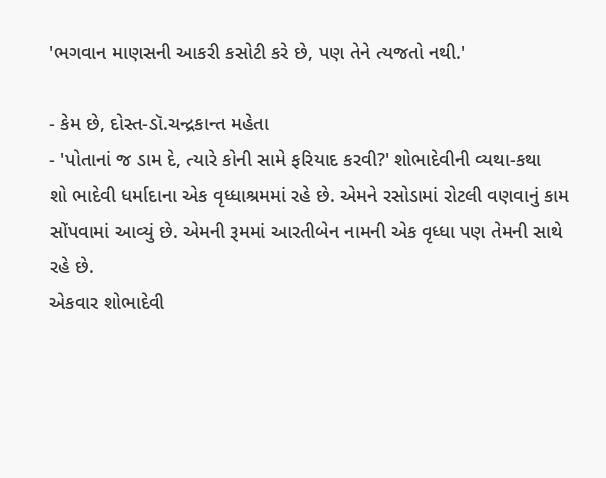'ભગવાન માણસની આકરી કસોટી કરે છે, પણ તેને ત્યજતો નથી.'

- કેમ છે, દોસ્ત-ડૉ.ચન્દ્રકાન્ત મહેતા
- 'પોતાનાં જ ડામ દે, ત્યારે કોની સામે ફરિયાદ કરવી?' શોભાદેવીની વ્યથા-કથા
શો ભાદેવી ધર્માદાના એક વૃધ્ધાશ્રમમાં રહે છે. એમને રસોડામાં રોટલી વણવાનું કામ સોંપવામાં આવ્યું છે. એમની રૂમમાં આરતીબેન નામની એક વૃધ્ધા પણ તેમની સાથે રહે છે.
એકવાર શોભાદેવી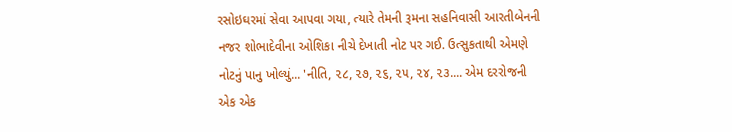રસોઇઘરમાં સેવા આપવા ગયા, ત્યારે તેમની રૂમના સહનિવાસી આરતીબેનની નજર શોભાદેવીના ઓશિકા નીચે દેખાતી નોટ પર ગઈ. ઉત્સુકતાથી એમણે નોટનું પાનુ ખોલ્યું... 'નીતિ, ૨૮, ૨૭, ૨૬, ૨૫, ૨૪, ૨૩.... એમ દરરોજની એક એક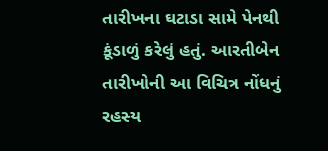તારીખના ઘટાડા સામે પેનથી કૂંડાળું કરેલું હતું. આરતીબેન તારીખોની આ વિચિત્ર નોંધનું રહસ્ય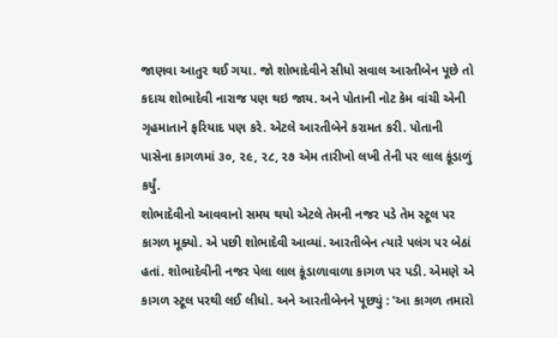જાણવા આતુર થઈ ગયા. જો શોભાદેવીને સીધો સવાલ આરતીબેન પૂછે તો કદાચ શોભાદેવી નારાજ પણ થઇ જાય. અને પોતાની નોટ કેમ વાંચી એની ગૃહમાતાને ફરિયાદ પણ કરે. એટલે આરતીબેને કરામત કરી. પોતાની પાસેના કાગળમાં ૩૦, ૨૯, ૨૮, ૨૭ એમ તારીખો લખી તેની પર લાલ કૂંડાળું કર્યું.
શોભાદેવીનો આવવાનો સમય થયો એટલે તેમની નજર પડે તેમ સ્ટૂલ પર કાગળ મૂક્યો. એ પછી શોભાદેવી આવ્યાં. આરતીબેન ત્યારે પલંગ પર બેઠાં હતાં. શોભાદેવીની નજર પેલા લાલ કૂંડાળાવાળા કાગળ પર પડી. એમણે એ કાગળ સ્ટૂલ પરથી લઈ લીધો. અને આરતીબેનને પૂછ્યું : 'આ કાગળ તમારો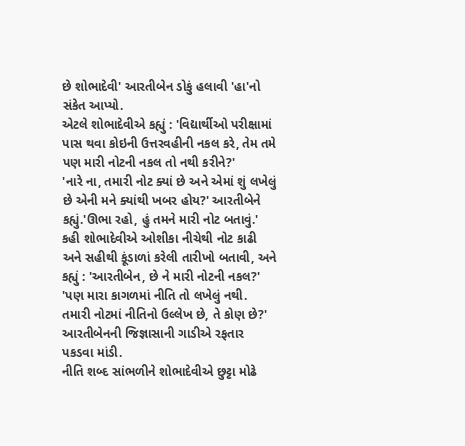છે શોભાદેવી' આરતીબેન ડોકું હલાવી 'હા'નો સંકેત આપ્યો.
એટલે શોભાદેવીએ કહ્યું : 'વિદ્યાર્થીઓ પરીક્ષામાં પાસ થવા કોઇની ઉત્તરવહીની નકલ કરે, તેમ તમે પણ મારી નોટની નકલ તો નથી કરીને?'
'નારે ના, તમારી નોટ ક્યાં છે અને એમાં શું લખેલું છે એની મને ક્યાંથી ખબર હોય?' આરતીબેને કહ્યું.'ઊભા રહો, હું તમને મારી નોટ બતાવું.' કહી શોભાદેવીએ ઓશીકા નીચેથી નોટ કાઢી અને સહીથી કૂંડાળાં કરેલી તારીખો બતાવી, અને કહ્યું : 'આરતીબેન, છે ને મારી નોટની નકલ?'
'પણ મારા કાગળમાં નીતિ તો લખેલું નથી. તમારી નોટમાં નીતિનો ઉલ્લેખ છે, તે કોણ છે?' આરતીબેનની જિજ્ઞાસાની ગાડીએ રફતાર પકડવા માંડી.
નીતિ શબ્દ સાંભળીને શોભાદેવીએ છુટ્ટા મોઢે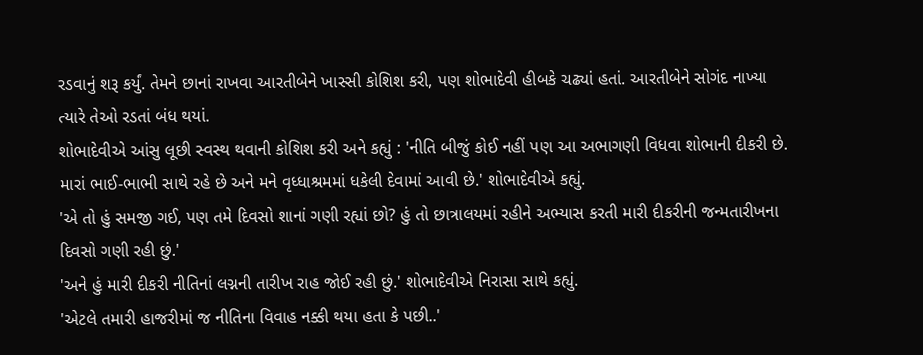રડવાનું શરૂ કર્યું. તેમને છાનાં રાખવા આરતીબેને ખાસ્સી કોશિશ કરી, પણ શોભાદેવી હીબકે ચઢ્યાં હતાં. આરતીબેને સોગંદ નાખ્યા ત્યારે તેઓ રડતાં બંધ થયાં.
શોભાદેવીએ આંસુ લૂછી સ્વસ્થ થવાની કોશિશ કરી અને કહ્યું : 'નીતિ બીજું કોઈ નહીં પણ આ અભાગણી વિધવા શોભાની દીકરી છે. મારાં ભાઈ-ભાભી સાથે રહે છે અને મને વૃધ્ધાશ્રમમાં ધકેલી દેવામાં આવી છે.' શોભાદેવીએ કહ્યું.
'એ તો હું સમજી ગઈ, પણ તમે દિવસો શાનાં ગણી રહ્યાં છો? હું તો છાત્રાલયમાં રહીને અભ્યાસ કરતી મારી દીકરીની જન્મતારીખના દિવસો ગણી રહી છું.'
'અને હું મારી દીકરી નીતિનાં લગ્નની તારીખ રાહ જોઈ રહી છું.' શોભાદેવીએ નિરાસા સાથે કહ્યું.
'એટલે તમારી હાજરીમાં જ નીતિના વિવાહ નક્કી થયા હતા કે પછી..'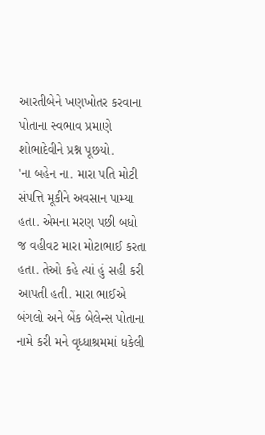આરતીબેને ખણખોતર કરવાના પોતાના સ્વભાવ પ્રમાણે શોભાદેવીને પ્રશ્ન પૂછયો.
'ના બહેન ના. મારા પતિ મોટી સંપત્તિ મૂકીને અવસાન પામ્યા હતા. એમના મરણ પછી બધો જ વહીવટ મારા મોટાભાઈ કરતા હતા. તેઓ કહે ત્યાં હું સહી કરી આપતી હતી. મારા ભાઈએ બંગલો અને બેંક બેલેન્સ પોતાના નામે કરી મને વૃધ્ધાશ્રમમાં ધકેલી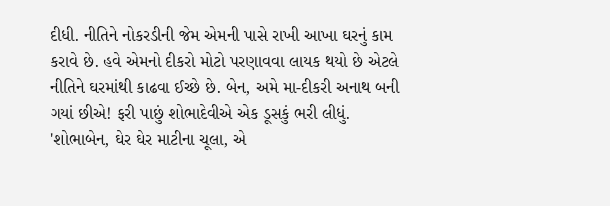દીધી. નીતિને નોકરડીની જેમ એમની પાસે રાખી આખા ઘરનું કામ કરાવે છે. હવે એમનો દીકરો મોટો પરણાવવા લાયક થયો છે એટલે નીતિને ઘરમાંથી કાઢવા ઈચ્છે છે. બેન, અમે મા-દીકરી અનાથ બની ગયાં છીએ! ફરી પાછું શોભાદેવીએ એક ડૂસકું ભરી લીધું.
'શોભાબેન, ઘેર ઘેર માટીના ચૂલા, એ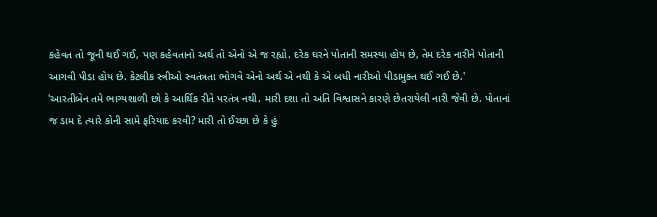કહેવત તો જૂની થઈ ગઈ, પણ કહેવતાનો અર્થ તો એનો એ જ રહ્યો. દરેક ઘરને પોતાની સમસ્યા હોય છે, તેમ દરેક નારીને પોતાની આગવી પીડા હોય છે. કેટલીક સ્ત્રીઓ સ્વતંત્રતા ભોગવે એનો અર્થ એ નથી કે એ બધી નારીઓ પીડામુક્ત થઈ ગઈ છે.'
'આરતીબેન તમે ભાગ્યશાળી છો કે આર્થિક રીતે પરતંત્ર નથી. મારી દશા તો અતિ વિશ્વાસને કારણે છેતરાયેલી નારી જેવી છે. પોતાનાં જ ડામ દે ત્યારે કોની સામે ફરિયાદ કરવી? મારી તો ઈચ્છા છે કે હું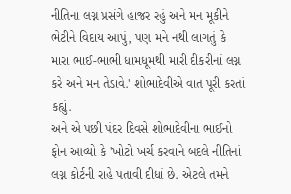નીતિના લગ્ન પ્રસંગે હાજર રહું અને મન મૂકીને ભેટીને વિદાય આપું, પણ મને નથી લાગતું કે મારા ભાઈ-ભાભી ધામધૂમથી મારી દીકરીનાં લગ્ન કરે અને મન તેડાવે.' શોભાદેવીએ વાત પૂરી કરતાં કહ્યું.
અને એ પછી પંદર દિવસે શોભાદેવીના ભાઈનો ફોન આવ્યો કે 'ખોટો ખર્ચ કરવાને બદલે નીતિનાં લગ્ન કોર્ટની રાહે પતાવી દીધાં છે. એટલે તમને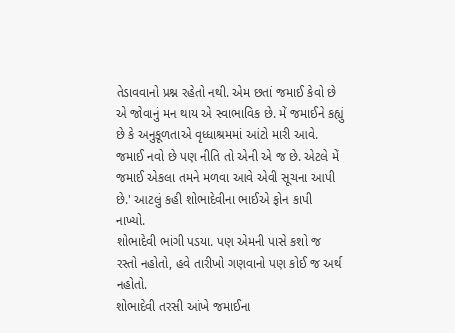તેડાવવાનો પ્રશ્ન રહેતો નથી. એમ છતાં જમાઈ કેવો છે એ જોવાનું મન થાય એ સ્વાભાવિક છે. મેં જમાઈને કહ્યું છે કે અનુકૂળતાએ વૃધ્ધાશ્રમમાં આંટો મારી આવે. જમાઈ નવો છે પણ નીતિ તો એની એ જ છે. એટલે મેં જમાઈ એકલા તમને મળવા આવે એવી સૂચના આપી છે.' આટલું કહી શોભાદેવીના ભાઈએ ફોન કાપી નાખ્યો.
શોભાદેવી ભાંગી પડયા. પણ એમની પાસે કશો જ રસ્તો નહોતો, હવે તારીખો ગણવાનો પણ કોઈ જ અર્થ નહોતો.
શોભાદેવી તરસી આંખે જમાઈના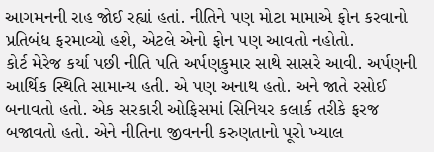આગમનની રાહ જોઈ રહ્યાં હતાં. નીતિને પણ મોટા મામાએ ફોન કરવાનો પ્રતિબંધ ફરમાવ્યો હશે, એટલે એનો ફોન પણ આવતો નહોતો.
કોર્ટ મેરેજ કર્યા પછી નીતિ પતિ અર્પણકુમાર સાથે સાસરે આવી. અર્પણની આર્થિક સ્થિતિ સામાન્ય હતી. એ પણ અનાથ હતો. અને જાતે રસોઈ બનાવતો હતો. એક સરકારી ઓફિસમાં સિનિયર કલાર્ક તરીકે ફરજ બજાવતો હતો. એને નીતિના જીવનની કરુણતાનો પૂરો ખ્યાલ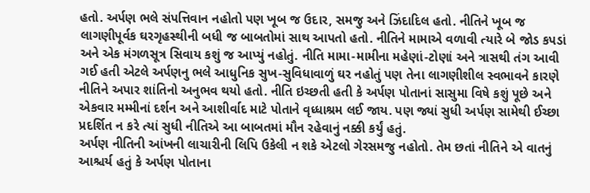હતો. અર્પણ ભલે સંપત્તિવાન નહોતો પણ ખૂબ જ ઉદાર, સમજુ અને ઝિંદાદિલ હતો. નીતિને ખૂબ જ લાગણીપૂર્વક ઘરગૃહસ્થીની બધી જ બાબતોમાં સાથ આપતો હતો. નીતિને મામાએ વળાવી ત્યારે બે જોડ કપડાં અને એક મંગળસૂત્ર સિવાય કશું જ આપ્યું નહોતું. નીતિ મામા-મામીના મહેણાં-ટોણાં અને ત્રાસથી તંગ આવી ગઈ હતી એટલે અર્પણનુ ભલે આધુનિક સુખ-સુવિધાવાળું ઘર નહોતું પણ તેના લાગણીશીલ સ્વભાવને કારણે
નીતિને અપાર શાંતિનો અનુભવ થયો હતો. નીતિ ઇચ્છતી હતી કે અર્પણ પોતાનાં સાસુમા વિષે કશું પૂછે અને એકવાર મમ્મીનાં દર્શન અને આશીર્વાદ માટે પોતાને વૃધ્ધાશ્રમ લઈ જાય. પણ જ્યાં સુધી અર્પણ સામેથી ઈચ્છા પ્રદર્શિત ન કરે ત્યાં સુધી નીતિએ આ બાબતમાં મૌન રહેવાનું નક્કી કર્યું હતું.
અર્પણ નીતિની આંખની લાચારીની લિપિ ઉકેલી ન શકે એટલો ગેરસમજુ નહોતો. તેમ છતાં નીતિને એ વાતનું આશ્ચર્ય હતું કે અર્પણ પોતાના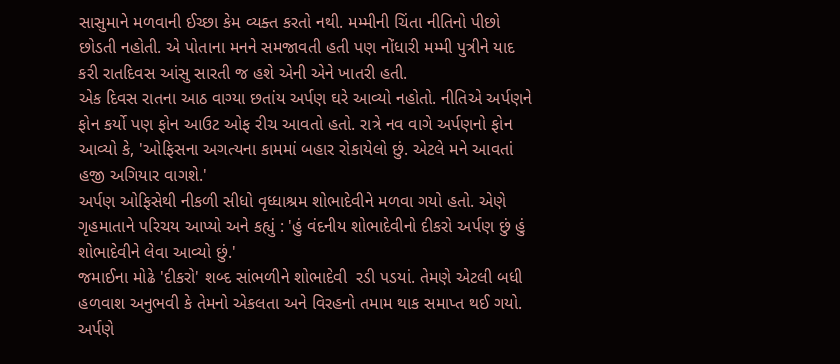સાસુમાને મળવાની ઈચ્છા કેમ વ્યક્ત કરતો નથી. મમ્મીની ચિંતા નીતિનો પીછો છોડતી નહોતી. એ પોતાના મનને સમજાવતી હતી પણ નોંધારી મમ્મી પુત્રીને યાદ કરી રાતદિવસ આંસુ સારતી જ હશે એની એને ખાતરી હતી.
એક દિવસ રાતના આઠ વાગ્યા છતાંય અર્પણ ઘરે આવ્યો નહોતો. નીતિએ અર્પણને ફોન કર્યો પણ ફોન આઉટ ઓફ રીચ આવતો હતો. રાત્રે નવ વાગે અર્પણનો ફોન આવ્યો કે, 'ઓફિસના અગત્યના કામમાં બહાર રોકાયેલો છું. એટલે મને આવતાં હજી અગિયાર વાગશે.'
અર્પણ ઓફિસેથી નીકળી સીધો વૃધ્ધાશ્રમ શોભાદેવીને મળવા ગયો હતો. એણે ગૃહમાતાને પરિચય આપ્યો અને કહ્યું : 'હું વંદનીય શોભાદેવીનો દીકરો અર્પણ છું હું શોભાદેવીને લેવા આવ્યો છું.'
જમાઈના મોઢે 'દીકરો' શબ્દ સાંભળીને શોભાદેવી  રડી પડયાં. તેમણે એટલી બધી હળવાશ અનુભવી કે તેમનો એકલતા અને વિરહનો તમામ થાક સમાપ્ત થઈ ગયો. અર્પણે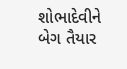શોભાદેવીને બેગ તૈયાર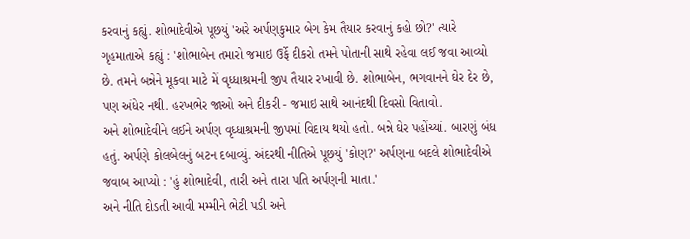કરવાનું કહ્યું. શોભાદેવીએ પૂછયું 'અરે અર્પણકુમાર બેગ કેમ તૈયાર કરવાનું કહો છો?' ત્યારે ગૃહમાતાએ કહ્યું : 'શોભાબેન તમારો જમાઇ ઉર્ફે દીકરો તમને પોતાની સાથે રહેવા લઈ જવા આવ્યો છે. તમને બન્નેને મૂકવા માટે મેં વૃધ્ધાશ્રમની જીપ તૈયાર રખાવી છે. શોભાબેન, ભગવાનને ઘેર દેર છે, પણ અંધેર નથી. હરખભેર જાઓ અને દીકરી - જમાઇ સાથે આનંદથી દિવસો વિતાવો.
અને શોભાદેવીને લઈને અર્પણ વૃધ્ધાશ્રમની જીપમાં વિદાય થયો હતો. બન્ને ઘેર પહોંચ્યાં. બારણું બંધ હતું. અર્પણે કોલબેલનું બટન દબાવ્યું. અંદરથી નીતિએ પૂછયું 'કોણ?' અર્પણના બદલે શોભાદેવીએ જવાબ આપ્યો : 'હું શોભાદેવી, તારી અને તારા પતિ અર્પણની માતા.'
અને નીતિ દોડતી આવી મમ્મીને ભેટી પડી અને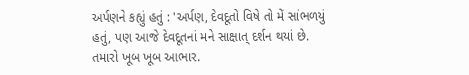અર્પણને કહ્યું હતું : 'અર્પણ, દેવદૂતો વિષે તો મેં સાંભળયું હતું, પણ આજે દેવદૂતનાં મને સાક્ષાત્ દર્શન થયાં છે. તમારો ખૂબ ખૂબ આભાર.